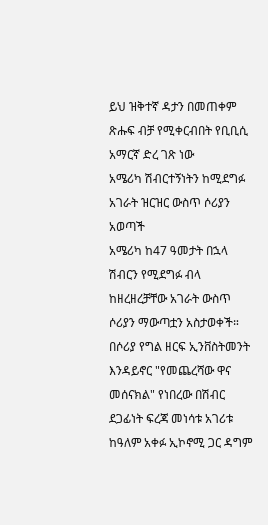ይህ ዝቅተኛ ዳታን በመጠቀም ጽሑፍ ብቻ የሚቀርብበት የቢቢሲ አማርኛ ድረ ገጽ ነው
አሜሪካ ሽብርተኝነትን ከሚደግፉ አገራት ዝርዝር ውስጥ ሶሪያን አወጣች
አሜሪካ ከ47 ዓመታት በኋላ ሽብርን የሚደግፉ ብላ ከዘረዘረቻቸው አገራት ውስጥ ሶሪያን ማውጣቷን አስታወቀች።
በሶሪያ የግል ዘርፍ ኢንቨስትመንት እንዳይኖር "የመጨረሻው ዋና መሰናክል" የነበረው በሽብር ደጋፊነት ፍረጃ መነሳቱ አገሪቱ ከዓለም አቀፉ ኢኮኖሚ ጋር ዳግም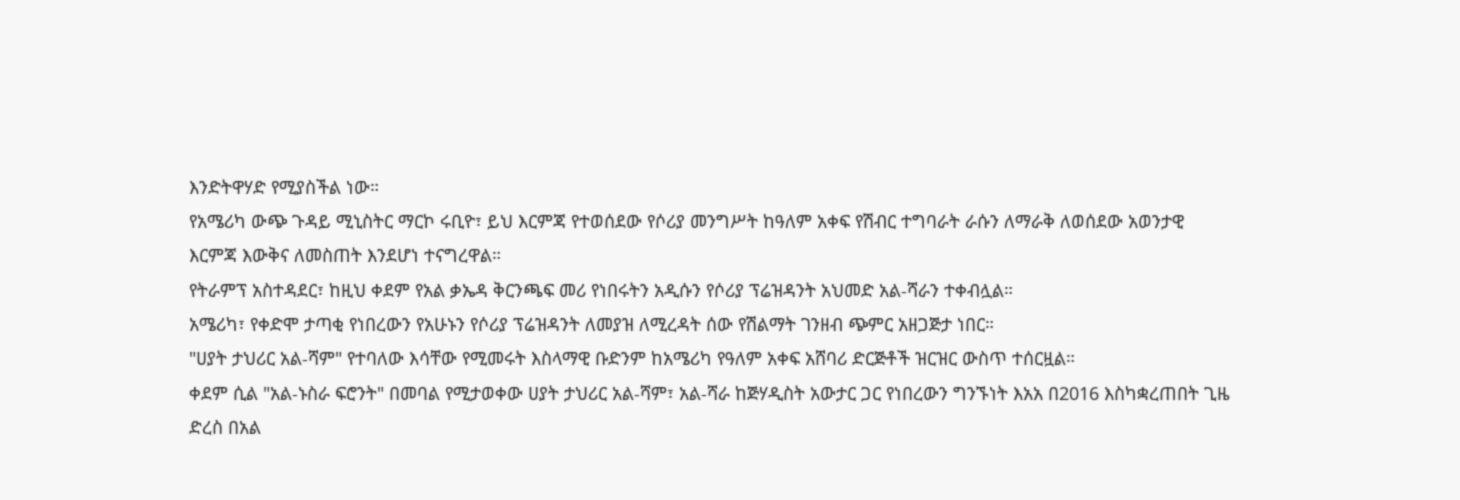እንድትዋሃድ የሚያስችል ነው።
የአሜሪካ ውጭ ጉዳይ ሚኒስትር ማርኮ ሩቢዮ፣ ይህ እርምጃ የተወሰደው የሶሪያ መንግሥት ከዓለም አቀፍ የሽብር ተግባራት ራሱን ለማራቅ ለወሰደው አወንታዊ እርምጃ እውቅና ለመስጠት እንደሆነ ተናግረዋል።
የትራምፕ አስተዳደር፣ ከዚህ ቀደም የአል ቃኤዳ ቅርንጫፍ መሪ የነበሩትን አዲሱን የሶሪያ ፕሬዝዳንት አህመድ አል-ሻራን ተቀብሏል።
አሜሪካ፣ የቀድሞ ታጣቂ የነበረውን የአሁኑን የሶሪያ ፕሬዝዳንት ለመያዝ ለሚረዳት ሰው የሽልማት ገንዘብ ጭምር አዘጋጅታ ነበር።
"ሀያት ታህሪር አል-ሻም" የተባለው እሳቸው የሚመሩት እስላማዊ ቡድንም ከአሜሪካ የዓለም አቀፍ አሸባሪ ድርጅቶች ዝርዝር ውስጥ ተሰርዟል።
ቀደም ሲል "አል-ኑስራ ፍሮንት" በመባል የሚታወቀው ሀያት ታህሪር አል-ሻም፣ አል-ሻራ ከጅሃዲስት አውታር ጋር የነበረውን ግንኙነት እአአ በ2016 እስካቋረጠበት ጊዜ ድረስ በአል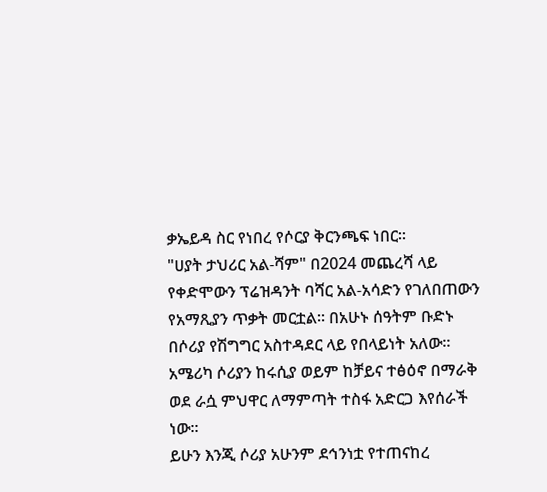ቃኤይዳ ስር የነበረ የሶርያ ቅርንጫፍ ነበር።
"ሀያት ታህሪር አል-ሻም" በ2024 መጨረሻ ላይ የቀድሞውን ፕሬዝዳንት ባሻር አል-አሳድን የገለበጠውን የአማጺያን ጥቃት መርቷል። በአሁኑ ሰዓትም ቡድኑ በሶሪያ የሽግግር አስተዳደር ላይ የበላይነት አለው።
አሜሪካ ሶሪያን ከሩሲያ ወይም ከቻይና ተፅዕኖ በማራቅ ወደ ራሷ ምህዋር ለማምጣት ተስፋ አድርጋ እየሰራች ነው።
ይሁን እንጂ ሶሪያ አሁንም ደኅንነቷ የተጠናከረ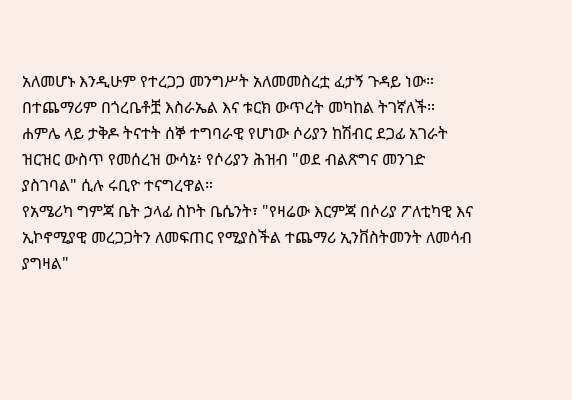አለመሆኑ እንዲሁም የተረጋጋ መንግሥት አለመመስረቷ ፈታኝ ጉዳይ ነው። በተጨማሪም በጎረቤቶቿ እስራኤል እና ቱርክ ውጥረት መካከል ትገኛለች።
ሐምሌ ላይ ታቅዶ ትናተት ሰኞ ተግባራዊ የሆነው ሶሪያን ከሽብር ደጋፊ አገራት ዝርዝር ውስጥ የመሰረዝ ውሳኔ፥ የሶሪያን ሕዝብ "ወደ ብልጽግና መንገድ ያስገባል" ሲሉ ሩቢዮ ተናግረዋል።
የአሜሪካ ግምጃ ቤት ኃላፊ ስኮት ቤሴንት፣ "የዛሬው እርምጃ በሶሪያ ፖለቲካዊ እና ኢኮኖሚያዊ መረጋጋትን ለመፍጠር የሚያስችል ተጨማሪ ኢንቨስትመንት ለመሳብ ያግዛል"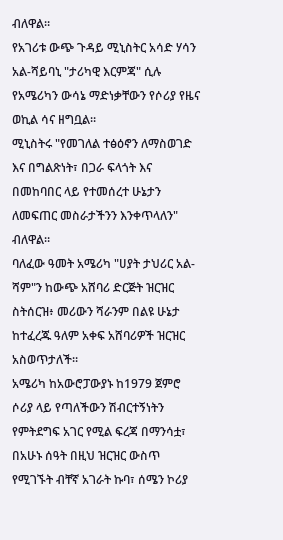ብለዋል።
የአገሪቱ ውጭ ጉዳይ ሚኒስትር አሳድ ሃሳን አል-ሻይባኒ "ታሪካዊ እርምጃ" ሲሉ የአሜሪካን ውሳኔ ማድነቃቸውን የሶሪያ የዜና ወኪል ሳና ዘግቧል።
ሚኒስትሩ "የመገለል ተፅዕኖን ለማስወገድ እና በግልጽነት፣ በጋራ ፍላጎት እና በመከባበር ላይ የተመሰረተ ሁኔታን ለመፍጠር መስራታችንን እንቀጥላለን" ብለዋል።
ባለፈው ዓመት አሜሪካ "ሀያት ታህሪር አል-ሻም"ን ከውጭ አሸባሪ ድርጅት ዝርዝር ስትሰርዝ፥ መሪውን ሻራንም በልዩ ሁኔታ ከተፈረጁ ዓለም አቀፍ አሸባሪዎች ዝርዝር አስወጥታለች።
አሜሪካ ከአውሮፓውያኑ ከ1979 ጀምሮ ሶሪያ ላይ የጣለችውን ሽብርተኝነትን የምትደግፍ አገር የሚል ፍረጃ በማንሳቷ፣ በአሁኑ ሰዓት በዚህ ዝርዝር ውስጥ የሚገኙት ብቸኛ አገራት ኩባ፣ ሰሜን ኮሪያ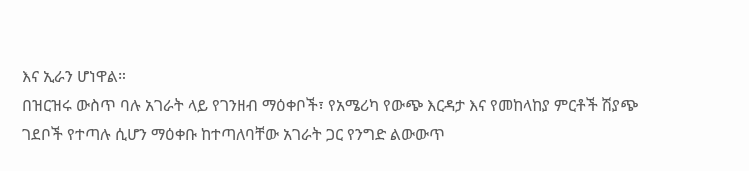እና ኢራን ሆነዋል።
በዝርዝሩ ውስጥ ባሉ አገራት ላይ የገንዘብ ማዕቀቦች፣ የአሜሪካ የውጭ እርዳታ እና የመከላከያ ምርቶች ሽያጭ ገደቦች የተጣሉ ሲሆን ማዕቀቡ ከተጣለባቸው አገራት ጋር የንግድ ልውውጥ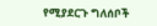የሚያደርጉ ግለሰቦች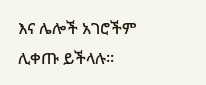እና ሌሎች አገሮችም ሊቀጡ ይችላሉ።